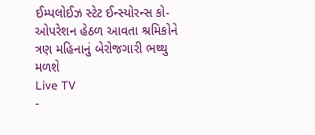ઈમ્પલોઈઝ સ્ટેટ ઈન્સ્યોરન્સ કો-ઓપરેશન હેઠળ આવતા શ્રમિકોને ત્રણ મહિનાનું બેરોજગારી ભથ્થુ મળશે
Live TV
-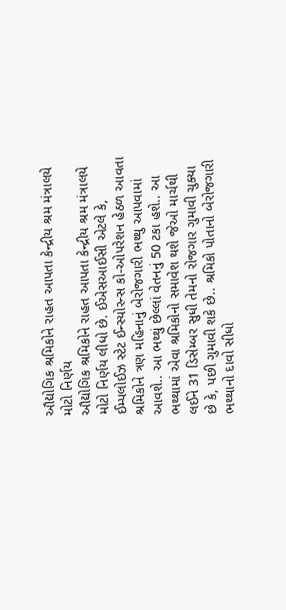ઔદ્યોગિક શ્રમિકોને રાહત આપતા કેન્દ્રીય શ્રમ મંત્રાલયે મોટો નિર્ણય
ઔદ્યોગિક શ્રમિકોને રાહત આપતા કેન્દ્રીય શ્રમ મંત્રાલયે મોટો નિર્ણય લીધો છે. ઈએસઆઈસી એટલે કે, ઈમ્પલોઈઝ સ્ટેટ ઈન્સ્યોરન્સ કો-ઓપરેશન હેઠળ આવતા શ્રમિકોને ત્રણ મહિનાનું બેરોજગારી ભથ્થુ આપવામાં આવશે.. આ ભથ્થું છેલ્લાં વેતનનું 50 ટકા હશે.. આ ભથ્થામાં એવા શ્રમિકોનો સમાવેશ થશે જેઓ માર્ચથી લઈને 31 ડિસેમ્બર સુધી તેમનો રોજગાર ગુમાવી ચુક્યા છે કે, પછી ગુમાવી શકે છે.. શ્રમિકો પોતાનો બેરોજગારી ભથ્થાનો દાવો સીધો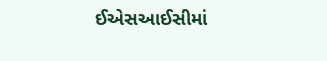ઈએસઆઈસીમાં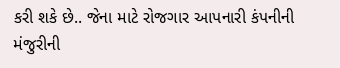કરી શકે છે.. જેના માટે રોજગાર આપનારી કંપનીની મંજુરીની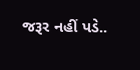જરૂર નહીં પડે..